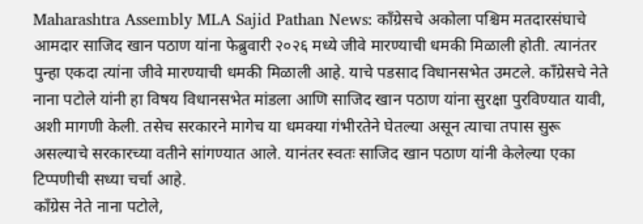Maharashtra Assembly MLA Sajid Pathan News: काँग्रेसचे अकोला पश्चिम मतदारसंघाचे आमदार साजिद खान पठाण यांना फेब्रुवारी २०२६ मध्ये जीवे मारण्याची धमकी मिळाली होती. त्यानंतर पुन्हा एकदा त्यांना जीवे मारण्याची धमकी मिळाली आहे. याचे पडसाद विधानसभेत उमटले. काँग्रेसचे नेते नाना पटोले यांनी हा विषय विधानसभेत मांडला आणि साजिद खान पठाण यांना सुरक्षा पुरविण्यात यावी, अशी मागणी केली. तसेच सरकारने मागेच या धमक्या गंभीरतेने घेतल्या असून त्याचा तपास सुरू असल्याचे सरकारच्या वतीने सांगण्यात आले. यानंतर स्वतः साजिद खान पठाण यांनी केलेल्या एका टिप्पणीची सध्या चर्चा आहे.
काँग्रेस नेते नाना पटोले,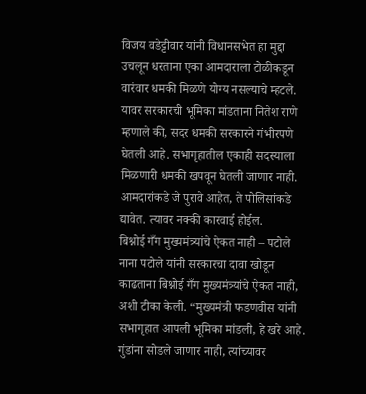विजय वडेट्टीवार यांनी विधानसभेत हा मुद्दा उचलून धरताना एका आमदाराला टोळीकडून वारंवार धमकी मिळणे योग्य नसल्याचे म्हटले. यावर सरकारची भूमिका मांडताना नितेश राणे म्हणाले की, सदर धमकी सरकारने गंभीरपणे घेतली आहे. सभागृहातील एकाही सदस्याला मिळणारी धमकी खपवून घेतली जाणार नाही. आमदारांकडे जे पुरावे आहेत, ते पोलिसांकडे द्यावेत. त्यावर नक्की कारवाई होईल.
बिश्नोई गँग मुख्यमंत्र्यांचे ऐकत नाही – पटोले
नाना पटोले यांनी सरकारचा दावा खोडून काढताना बिश्नोई गँग मुख्यमंत्र्यांचे ऐकत नाही, अशी टीका केली. “मुख्यमंत्री फडणवीस यांनी सभागृहात आपली भूमिका मांडली, हे खरे आहे. गुंडांना सोडले जाणार नाही, त्यांच्यावर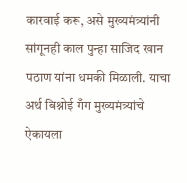कारवाई करू, असे मुख्यमंत्र्यांनी सांगूनही काल पुन्हा साजिद खान पठाण यांना धमकी मिळाली. याचा अर्थ बिश्नोई गँग मुख्यमंत्र्यांचे ऐकायला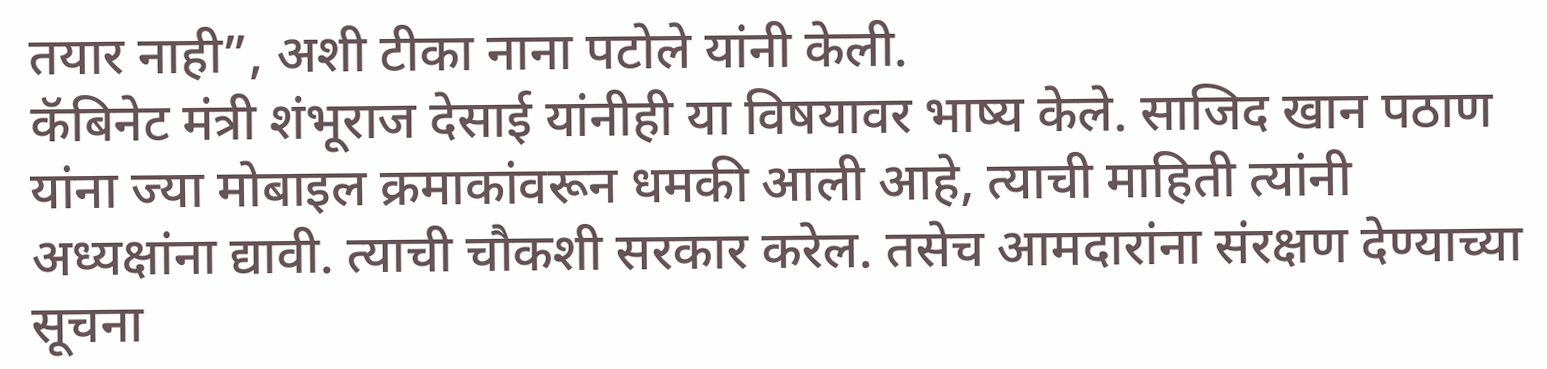तयार नाही”, अशी टीका नाना पटोले यांनी केली.
कॅबिनेट मंत्री शंभूराज देसाई यांनीही या विषयावर भाष्य केले. साजिद खान पठाण यांना ज्या मोबाइल क्रमाकांवरून धमकी आली आहे, त्याची माहिती त्यांनी अध्यक्षांना द्यावी. त्याची चौकशी सरकार करेल. तसेच आमदारांना संरक्षण देण्याच्या सूचना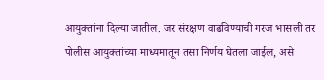आयुक्तांना दिल्या जातील. जर संरक्षण वाढविण्याची गरज भासली तर पोलीस आयुक्तांच्या माध्यमातून तसा निर्णय घेतला जाईल, असे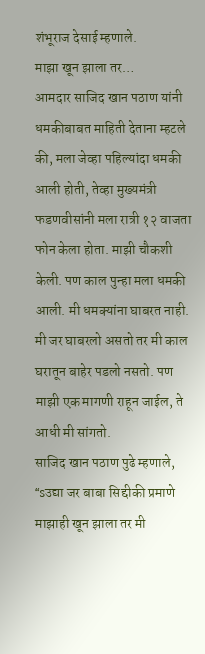शंभूराज देसाई म्हणाले.
माझा खून झाला तर…
आमदार साजिद खान पठाण यांनी धमकीबाबत माहिती देताना म्हटले की, मला जेव्हा पहिल्यांदा धमकी आली होती, तेव्हा मुख्यमंत्री फडणवीसांनी मला रात्री १२ वाजता फोन केला होता. माझी चौकशी केली. पण काल पुन्हा मला धमकी आली. मी धमक्यांना घाबरत नाही. मी जर घाबरलो असतो तर मी काल घरातून बाहेर पडलो नसतो. पण माझी एक मागणी राहून जाईल, ते आधी मी सांगतो.
साजिद खान पठाण पुढे म्हणाले, “sउद्या जर बाबा सिद्दीकी प्रमाणे माझाही खून झाला तर मी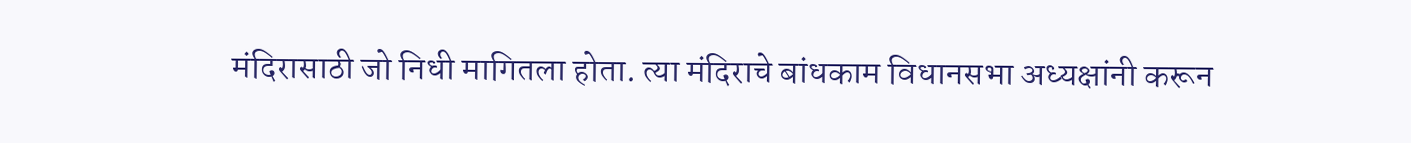मंदिरासाठी जो निधी मागितला होता. त्या मंदिराचे बांधकाम विधानसभा अध्यक्षांनी करून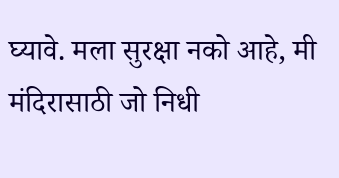घ्यावे. मला सुरक्षा नको आहे, मी मंदिरासाठी जो निधी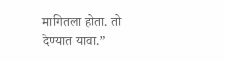मागितला होता. तो देण्यात यावा.”